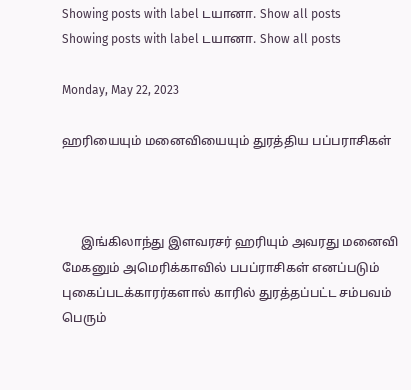Showing posts with label டயானா. Show all posts
Showing posts with label டயானா. Show all posts

Monday, May 22, 2023

ஹரியையும் மனைவியையும் துரத்திய பப்பராசிகள்



      இங்கிலாந்து இளவரசர் ஹரியும் அவரது மனைவி மேகனும் அமெரிக்காவில் பபப்ராசிகள் எனப்படும்  புகைப்படக்காரர்களால் காரில் துரத்தப்பட்ட சம்பவம் பெரும்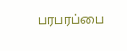பரபரப்பை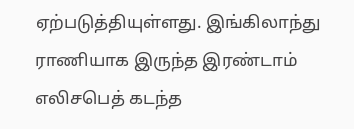ஏற்படுத்தியுள்ளது. இங்கிலாந்து ராணியாக இருந்த இரண்டாம் எலிசபெத் கடந்த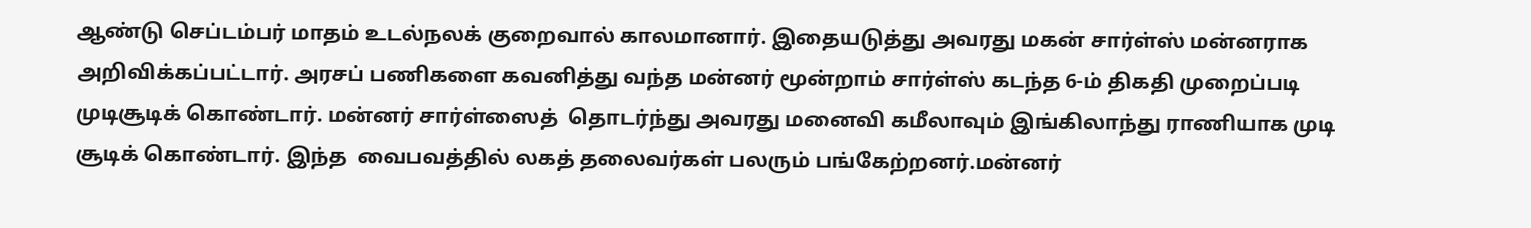ஆண்டு செப்டம்பர் மாதம் உடல்நலக் குறைவால் காலமானார். இதையடுத்து அவரது மகன் சார்ள்ஸ் மன்னராக அறிவிக்கப்பட்டார். அரசப் பணிகளை கவனித்து வந்த மன்னர் மூன்றாம் சார்ள்ஸ் கடந்த 6-ம் திகதி முறைப்படி முடிசூடிக் கொண்டார். மன்னர் சார்ள்ஸைத்  தொடர்ந்து அவரது மனைவி கமீலாவும் இங்கிலாந்து ராணியாக முடி சூடிக் கொண்டார். இந்த  வைபவத்தில் லகத் தலைவர்கள் பலரும் பங்கேற்றனர்.மன்னர்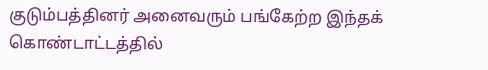குடும்பத்தினர் அனைவரும் பங்கேற்ற இந்தக் கொண்டாட்டத்தில்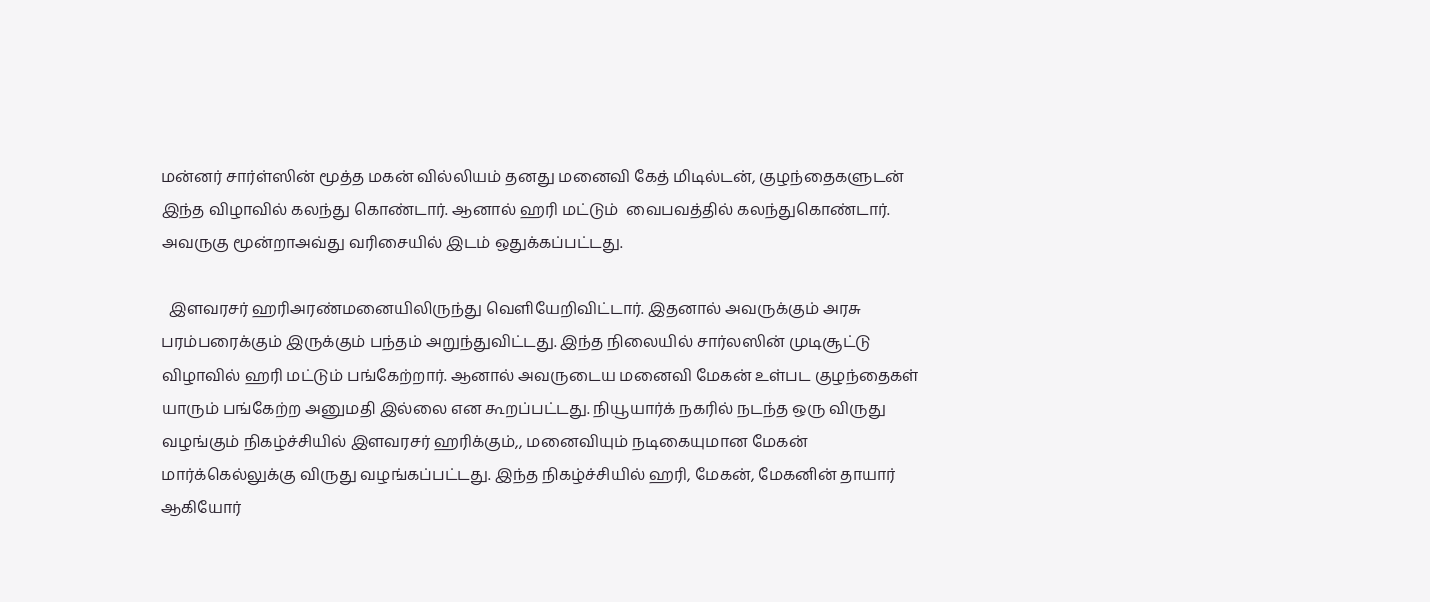மன்னர் சார்ள்ஸின் மூத்த மகன் வில்லியம் தனது மனைவி கேத் மிடில்டன், குழந்தைகளுடன் இந்த விழாவில் கலந்து கொண்டார். ஆனால் ஹரி மட்டும்  வைபவத்தில் கலந்துகொண்டார்.  அவருகு மூன்றாஅவ்து வரிசையில் இடம் ஒதுக்கப்பட்டது.

  இளவரசர் ஹரிஅரண்மனையிலிருந்து வெளியேறிவிட்டார். இதனால் அவருக்கும் அரசு பரம்பரைக்கும் இருக்கும் பந்தம் அறுந்துவிட்டது. இந்த நிலையில் சார்லஸின் முடிசூட்டு விழாவில் ஹரி மட்டும் பங்கேற்றார். ஆனால் அவருடைய மனைவி மேகன் உள்பட குழந்தைகள் யாரும் பங்கேற்ற அனுமதி இல்லை என கூறப்பட்டது. நியூயார்க் நகரில் நடந்த ஒரு விருது வழங்கும் நிகழ்ச்சியில் இளவரசர் ஹரிக்கும்,, மனைவியும் நடிகையுமான மேகன் மார்க்கெல்லுக்கு விருது வழங்கப்பட்டது. இந்த நிகழ்ச்சியில் ஹரி, மேகன், மேகனின் தாயார் ஆகியோர்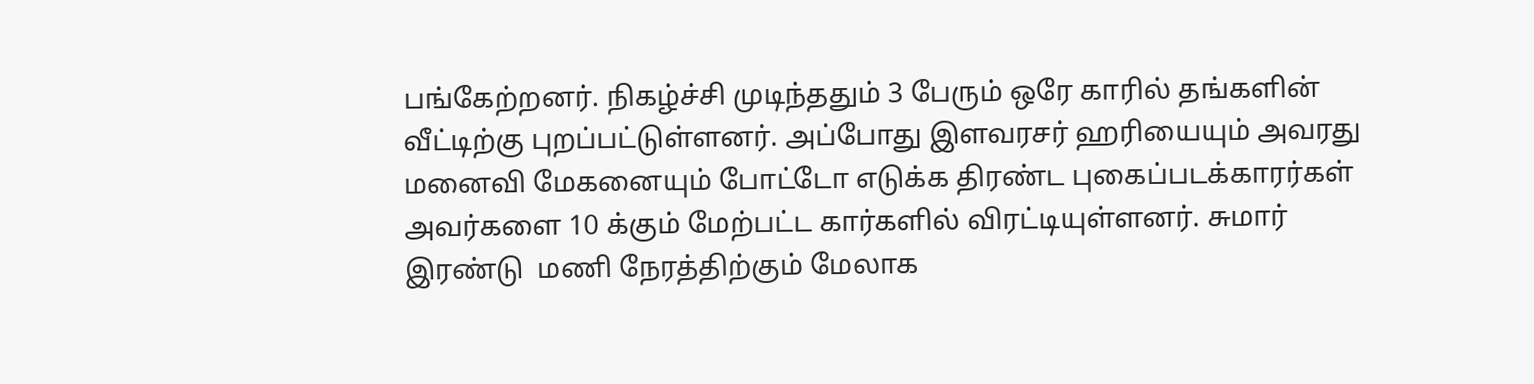பங்கேற்றனர். நிகழ்ச்சி முடிந்ததும் 3 பேரும் ஒரே காரில் தங்களின் வீட்டிற்கு புறப்பட்டுள்ளனர். அப்போது இளவரசர் ஹரியையும் அவரது மனைவி மேகனையும் போட்டோ எடுக்க திரண்ட புகைப்படக்காரர்கள் அவர்களை 10 க்கும் மேற்பட்ட கார்களில் விரட்டியுள்ளனர். சுமார் இரண்டு  மணி நேரத்திற்கும் மேலாக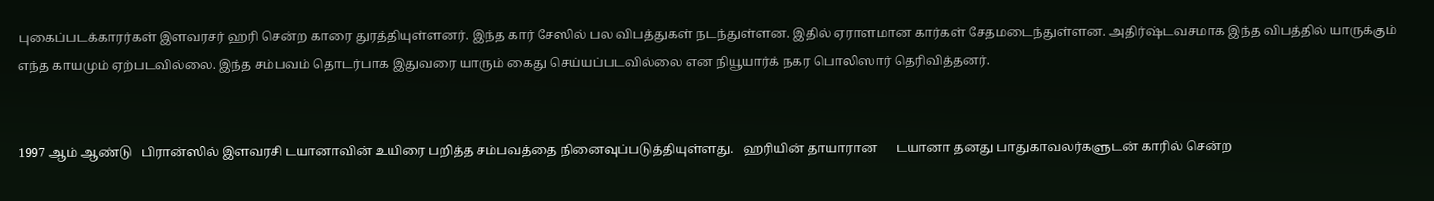புகைப்படக்காரர்கள் இளவரசர் ஹரி சென்ற காரை துரத்தியுள்ளனர். இந்த கார் சேஸில் பல விபத்துகள் நடந்துள்ளன. இதில் ஏராளமான கார்கள் சேதமடைந்துள்ளன. அதிர்ஷ்டவசமாக இந்த விபத்தில் யாருக்கும் எந்த காயமும் ஏற்படவில்லை. இந்த சம்பவம் தொடர்பாக இதுவரை யாரும் கைது செய்யப்படவில்லை என நியூயார்க் நகர பொலிஸார் தெரிவித்தனர்.


1997 ஆம் ஆண்டு   பிரான்ஸில் இளவரசி டயானாவின் உயிரை பறித்த சம்பவத்தை நினைவுப்படுத்தியுள்ளது.   ஹரியின் தாயாரான      டயானா தனது பாதுகாவலர்களுடன் காரில் சென்ற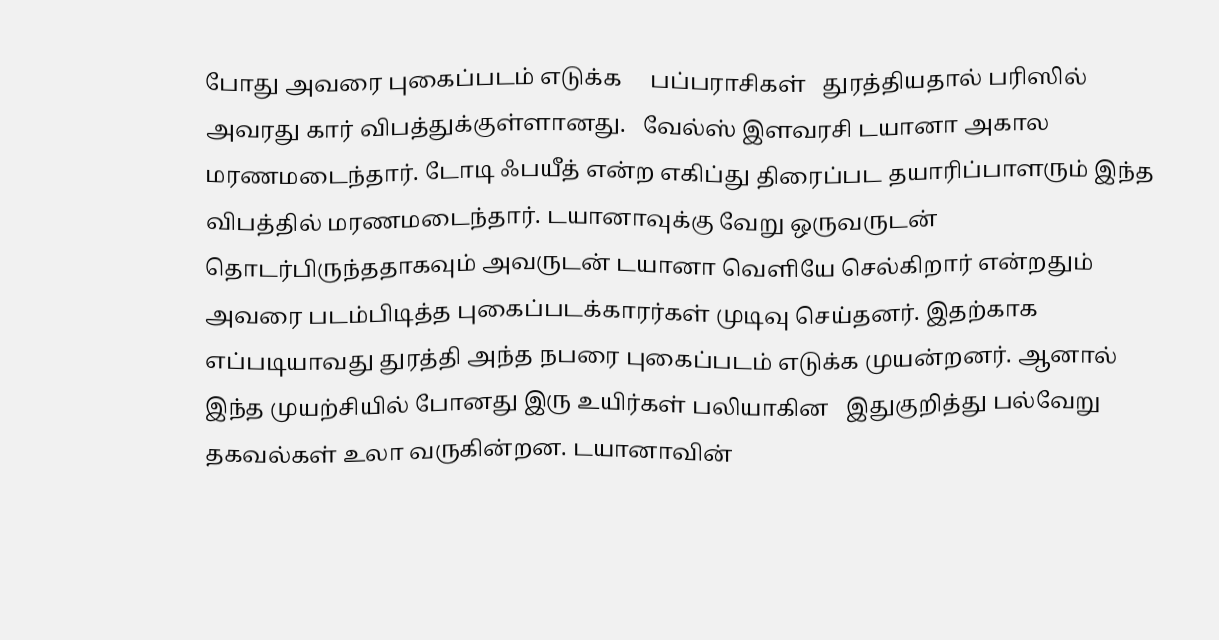போது அவரை புகைப்படம் எடுக்க     பப்பராசிகள்   துரத்தியதால் பரிஸில் அவரது கார் விபத்துக்குள்ளானது.   வேல்ஸ் இளவரசி டயானா அகால மரணமடைந்தார். டோடி ஃபயீத் என்ற எகிப்து திரைப்பட தயாரிப்பாளரும் இந்த விபத்தில் மரணமடைந்தார். டயானாவுக்கு வேறு ஒருவருடன் தொடர்பிருந்ததாகவும் அவருடன் டயானா வெளியே செல்கிறார் என்றதும் அவரை படம்பிடித்த புகைப்படக்காரர்கள் முடிவு செய்தனர். இதற்காக எப்படியாவது துரத்தி அந்த நபரை புகைப்படம் எடுக்க முயன்றனர். ஆனால் இந்த முயற்சியில் போனது இரு உயிர்கள் பலியாகின   இதுகுறித்து பல்வேறு தகவல்கள் உலா வருகின்றன. டயானாவின்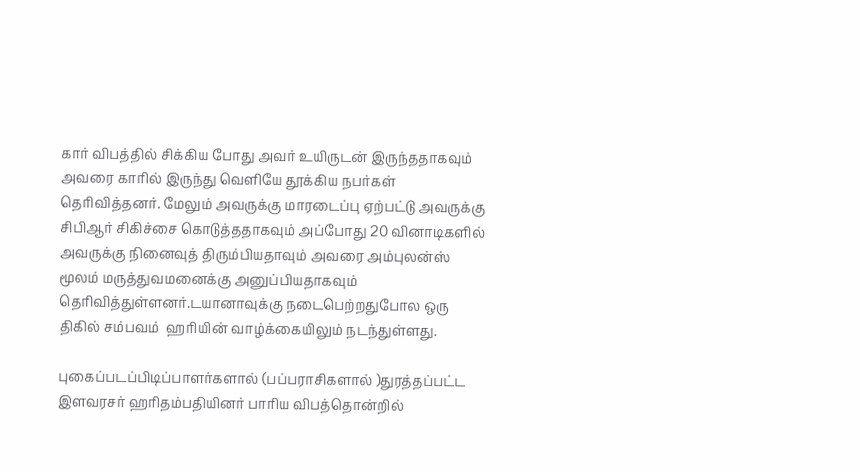கார் விபத்தில் சிக்கிய போது அவர் உயிருடன் இருந்ததாகவும் அவரை காரில் இருந்து வெளியே தூக்கிய நபர்கள் தெரிவித்தனர். மேலும் அவருக்கு மாரடைப்பு ஏற்பட்டு அவருக்கு சிபிஆர் சிகிச்சை கொடுத்ததாகவும் அப்போது 20 வினாடிகளில் அவருக்கு நினைவுத் திரும்பியதாவும் அவரை அம்புலன்ஸ் மூலம் மருத்துவமனைக்கு அனுப்பியதாகவும்   தெரிவித்துள்ளனர்.டயானாவுக்கு நடைபெற்றதுபோல ஒரு   திகில் சம்பவம்  ஹரியின் வாழ்க்கையிலும் நடந்துள்ளது.

புகைப்படப்பிடிப்பாளர்களால் (பப்பராசிகளால் )துரத்தப்பட்ட  இளவரசர் ஹரிதம்பதியினர் பாரிய விபத்தொன்றில்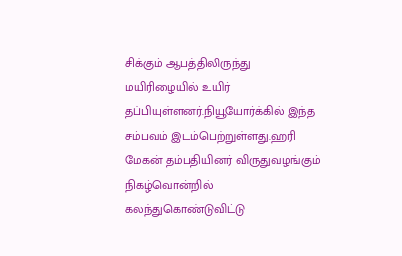சிக்கும் ஆபத்திலிருந்து மயிரிழையில் உயிர் தப்பியுள்ளனர்.நியூயோர்க்கில் இந்த சம்பவம் இடம்பெற்றுள்ளது.ஹரி மேகன் தம்பதியினர் விருதுவழங்கும் நிகழ்வொன்றில் கலந்துகொண்டுவிட்டு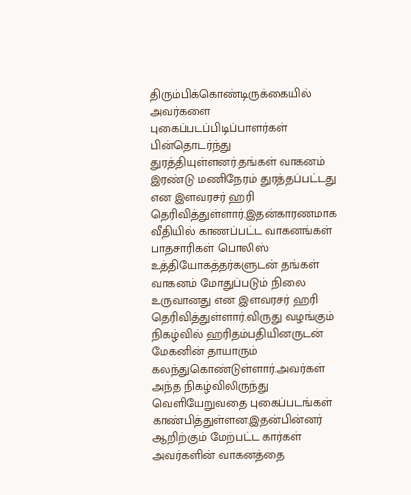திரும்பிக்கொண்டிருக்கையில் அவர்களை புகைப்படப்பிடிப்பாளர்கள் பின்தொடர்ந்து துரத்தியுள்ளனர்.தங்கள் வாகனம் இரண்டு மணிநேரம் துரத்தப்பட்டது என இளவரசர் ஹரி தெரிவித்துள்ளார்.இதன்காரணமாக வீதியில் காணப்பட்ட வாகனங்கள் பாதசாரிகள் பொலிஸ் உத்தியோகத்தர்களுடன் தங்கள் வாகனம் மோதுப்படும் நிலை உருவானது என இளவரசர் ஹரி தெரிவித்துள்ளார்.விருது வழங்கும் நிகழ்வில் ஹரிதம்பதியினருடன் மேகனின் தாயாரும் கலந்துகொண்டுள்ளார்.அவர்கள் அந்த நிகழ்விலிருந்து வெளியேறுவதை புகைப்படங்கள் காண்பித்துள்ளன.இதன்பின்னர் ஆறிற்கும் மேற்பட்ட கார்கள் அவர்களின் வாகனத்தை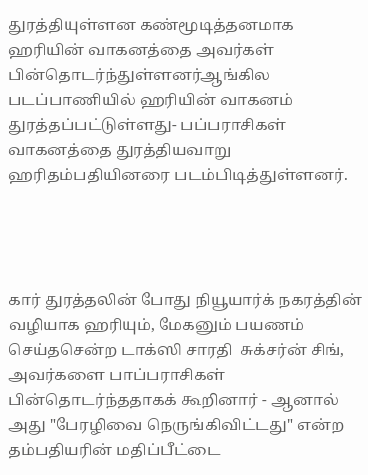துரத்தியுள்ளன கண்மூடித்தனமாக ஹரியின் வாகனத்தை அவர்கள் பின்தொடர்ந்துள்ளனர்ஆங்கில படப்பாணியில் ஹரியின் வாகனம் துரத்தப்பட்டுள்ளது- பப்பராசிகள் வாகனத்தை துரத்தியவாறு ஹரிதம்பதியினரை படம்பிடித்துள்ளனர்.




கார் துரத்தலின் போது நியூயார்க் நகரத்தின் வழியாக ஹரியும், மேகனும் பயணம் செய்தசென்ற டாக்ஸி சாரதி  சுக்சர்ன் சிங், அவர்களை பாப்பராசிகள் பின்தொடர்ந்ததாகக் கூறினார் - ஆனால் அது "பேரழிவை நெருங்கிவிட்டது" என்ற தம்பதியரின் மதிப்பீட்டை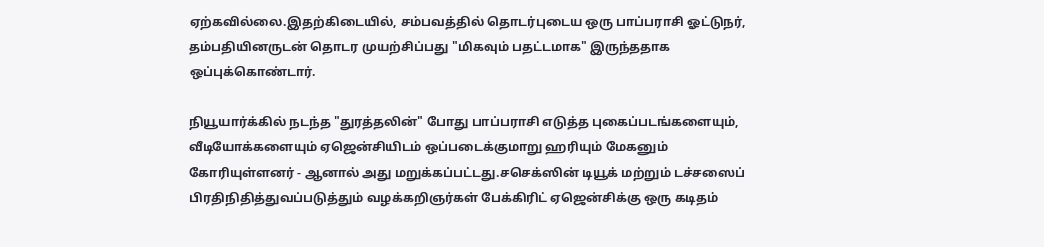ஏற்கவில்லை.இதற்கிடையில், சம்பவத்தில் தொடர்புடைய ஒரு பாப்பராசி ஓட்டுநர், தம்பதியினருடன் தொடர முயற்சிப்பது "மிகவும் பதட்டமாக" இருந்ததாக ஒப்புக்கொண்டார்.

நியூயார்க்கில் நடந்த "துரத்தலின்" போது பாப்பராசி எடுத்த புகைப்படங்களையும், வீடியோக்களையும் ஏஜென்சியிடம் ஒப்படைக்குமாறு ஹரியும் மேகனும் கோரியுள்ளனர் - ஆனால் அது மறுக்கப்பட்டது.சசெக்ஸின் டியூக் மற்றும் டச்சஸைப் பிரதிநிதித்துவப்படுத்தும் வழக்கறிஞர்கள் பேக்கிரிட் ஏஜென்சிக்கு ஒரு கடிதம்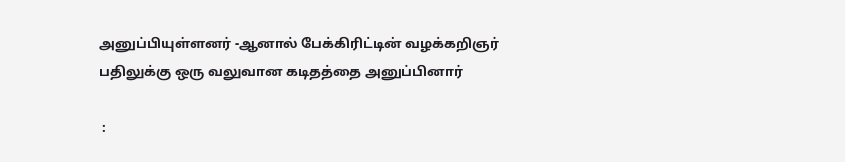அனுப்பியுள்ளனர் -ஆனால் பேக்கிரிட்டின் வழக்கறிஞர்   பதிலுக்கு ஒரு வலுவான கடிதத்தை அனுப்பினார்

 :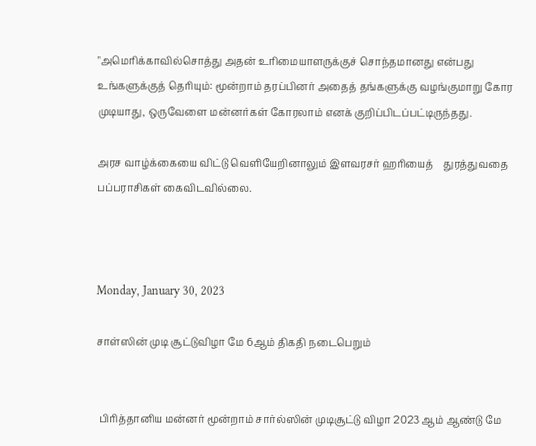"அமெரிக்காவில்சொத்து அதன் உரிமையாளருக்குச் சொந்தமானது என்பது  உங்களுக்குத் தெரியும்: மூன்றாம் தரப்பினர் அதைத் தங்களுக்கு வழங்குமாறு கோர முடியாது, ஒருவேளை மன்னர்கள் கோரலாம் எனக் குறிப்பிடப்பட்டிருந்தது.

அரச வாழ்க்கையை விட்டு வெளியேறினாலும் இளவரசர் ஹரியைத்    துரத்துவதை பப்பராசிகள் கைவிடவில்லை.



Monday, January 30, 2023

சாள்ஸின் முடி சூட்டுவிழா மே 6ஆம் திகதி நடைபெறும்


 பிரித்தானிய மன்னர் மூன்றாம் சார்ல்ஸின் முடிசூட்டு விழா 2023 ஆம் ஆண்டு மே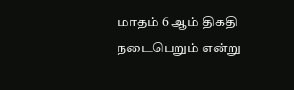மாதம் 6 ஆம் திகதி நடைபெறும் என்று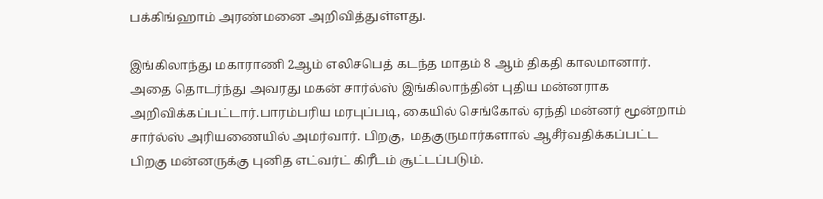பக்கிங்ஹாம் அரண்மனை அறிவித்துள்ளது.

இங்கிலாந்து மகாராணி 2ஆம் எலிசபெத் கடந்த மாதம் 8 ஆம் திகதி காலமானார். அதை தொடர்ந்து அவரது மகன் சார்ல்ஸ் இங்கிலாந்தின் புதிய மன்னராக அறிவிக்கப்பட்டார்.பாரம்பரிய மரபுப்படி, கையில் செங்கோல் ஏந்தி மன்னர் மூன்றாம் சார்ல்ஸ் அரியணையில் அமர்வார். பிறகு,  மதகுருமார்களால் ஆசீர்வதிக்கப்பட்ட பிறகு மன்னருக்கு புனித எட்வர்ட் கிரீடம் சூட்டப்படும்.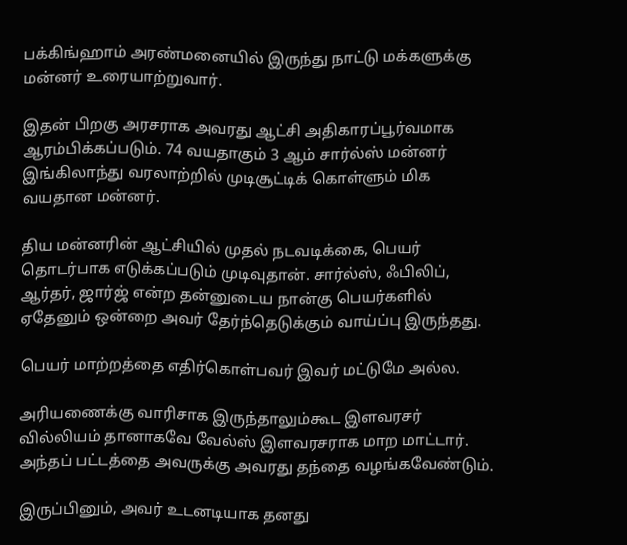பக்கிங்ஹாம் அரண்மனையில் இருந்து நாட்டு மக்களுக்கு மன்னர் உரையாற்றுவார்.

இதன் பிறகு அரசராக அவரது ஆட்சி அதிகாரப்பூர்வமாக ஆரம்பிக்கப்படும். 74 வயதாகும் 3 ஆம் சார்ல்ஸ் மன்னர் இங்கிலாந்து வரலாற்றில் முடிசூட்டிக் கொள்ளும் மிக வயதான மன்னர்.

திய மன்னரின் ஆட்சியில் முதல் நடவடிக்கை, பெயர் தொடர்பாக எடுக்கப்படும் முடிவுதான். சார்ல்ஸ், ஃபிலிப், ஆர்தர், ஜார்ஜ் என்ற தன்னுடைய நான்கு பெயர்களில் ஏதேனும் ஒன்றை அவர் தேர்ந்தெடுக்கும் வாய்ப்பு இருந்தது.

பெயர் மாற்றத்தை எதிர்கொள்பவர் இவர் மட்டுமே அல்ல.

அரியணைக்கு வாரிசாக இருந்தாலும்கூட இளவரசர் வில்லியம் தானாகவே வேல்ஸ் இளவரசராக மாற மாட்டார். அந்தப் பட்டத்தை அவருக்கு அவரது தந்தை வழங்கவேண்டும்.

இருப்பினும், அவர் உடனடியாக தனது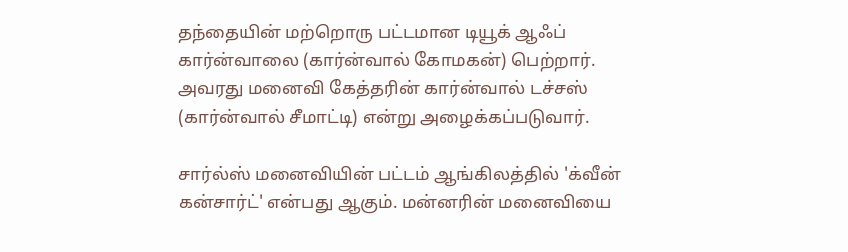தந்தையின் மற்றொரு பட்டமான டியூக் ஆஃப் கார்ன்வாலை (கார்ன்வால் கோமகன்) பெற்றார். அவரது மனைவி கேத்தரின் கார்ன்வால் டச்சஸ் (கார்ன்வால் சீமாட்டி) என்று அழைக்கப்படுவார்.

சார்ல்ஸ் மனைவியின் பட்டம் ஆங்கிலத்தில் 'க்வீன் கன்சார்ட்' என்பது ஆகும். மன்னரின் மனைவியை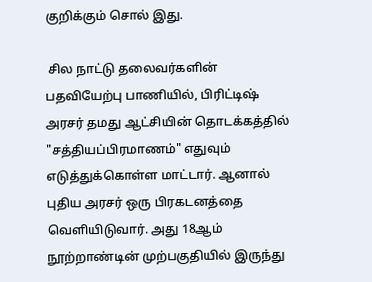குறிக்கும் சொல் இது.

 சில நாட்டு தலைவர்களின் பதவியேற்பு பாணியில், பிரிட்டிஷ் அரசர் தமது ஆட்சியின் தொடக்கத்தில் "சத்தியப்பிரமாணம்" எதுவும் எடுத்துக்கொள்ள மாட்டார். ஆனால் புதிய அரசர் ஒரு பிரகடனத்தை வெளியிடுவார். அது 18ஆம் நூற்றாண்டின் முற்பகுதியில் இருந்து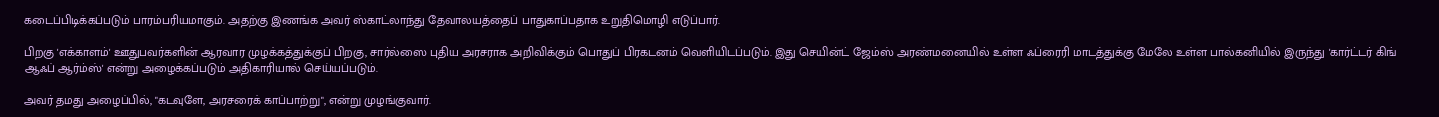கடைப்பிடிக்கப்படும் பாரம்பரியமாகும். அதற்கு இணங்க அவர் ஸ்காட்லாந்து தேவாலயத்தைப் பாதுகாப்பதாக உறுதிமொழி எடுப்பார்.

பிறகு 'எக்காளம்' ஊதுபவர்களின் ஆரவார முழக்கத்துக்குப் பிறகு, சார்ல்ஸை புதிய அரசராக அறிவிக்கும் பொதுப் பிரகடனம் வெளியிடப்படும். இது செயின்ட் ஜேம்ஸ் அரண்மனையில் உள்ள ஃப்ரைரி மாடத்துக்கு மேலே உள்ள பால்கனியில் இருந்து 'கார்ட்டர் கிங் ஆஃப் ஆர்ம்ஸ்' என்று அழைக்கப்படும் அதிகாரியால் செய்யப்படும்.

அவர் தமது அழைப்பில், "கடவுளே, அரசரைக் காப்பாற்று", என்று முழங்குவார்.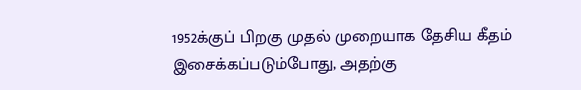1952க்குப் பிறகு முதல் முறையாக தேசிய கீதம் இசைக்கப்படும்போது, அதற்கு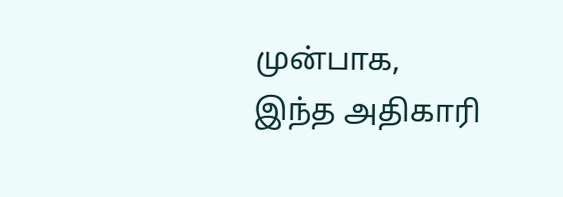முன்பாக, இந்த அதிகாரி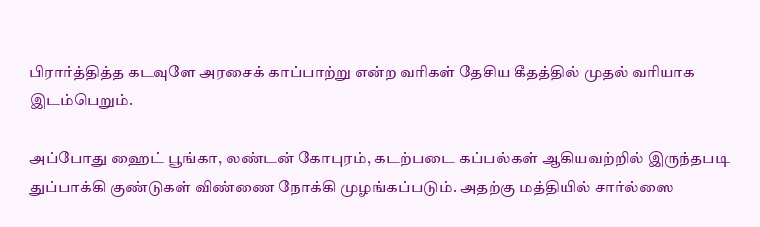பிரார்த்தித்த கடவுளே அரசைக் காப்பாற்று என்ற வரிகள் தேசிய கீதத்தில் முதல் வரியாக இடம்பெறும்.

அப்போது ஹைட் பூங்கா, லண்டன் கோபுரம், கடற்படை கப்பல்கள் ஆகியவற்றில் இருந்தபடி துப்பாக்கி குண்டுகள் விண்ணை நோக்கி முழங்கப்படும். அதற்கு மத்தியில் சார்ல்ஸை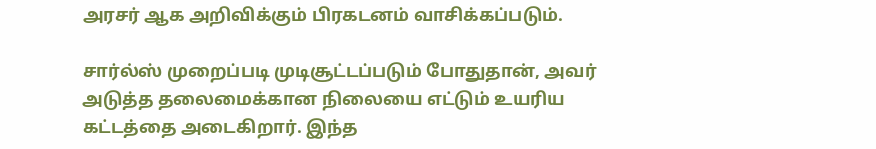அரசர் ஆக அறிவிக்கும் பிரகடனம் வாசிக்கப்படும்.

சார்ல்ஸ் முறைப்படி முடிசூட்டப்படும் போதுதான், அவர் அடுத்த தலைமைக்கான நிலையை எட்டும் உயரிய கட்டத்தை அடைகிறார். இந்த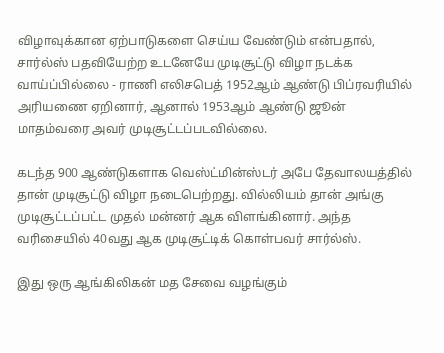விழாவுக்கான ஏற்பாடுகளை செய்ய வேண்டும் என்பதால், சார்ல்ஸ் பதவியேற்ற உடனேயே முடிசூட்டு விழா நடக்க வாய்ப்பில்லை - ராணி எலிசபெத் 1952ஆம் ஆண்டு பிப்ரவரியில் அரியணை ஏறினார், ஆனால் 1953ஆம் ஆண்டு ஜூன் மாதம்வரை அவர் முடிசூட்டப்படவில்லை.

கடந்த 900 ஆண்டுகளாக வெஸ்ட்மின்ஸ்டர் அபே தேவாலயத்தில் தான் முடிசூட்டு விழா நடைபெற்றது. வில்லியம் தான் அங்கு முடிசூட்டப்பட்ட முதல் மன்னர் ஆக விளங்கினார். அந்த வரிசையில் 40வது ஆக முடிசூட்டிக் கொள்பவர் சார்ல்ஸ்.

இது ஒரு ஆங்கிலிகன் மத சேவை வழங்கும்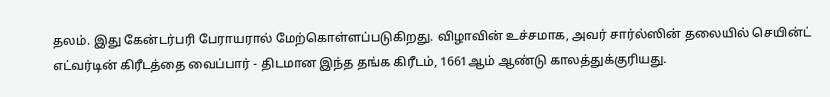தலம். இது கேன்டர்பரி பேராயரால் மேற்கொள்ளப்படுகிறது. விழாவின் உச்சமாக, அவர் சார்ல்ஸின் தலையில் செயின்ட் எட்வர்டின் கிரீடத்தை வைப்பார் - திடமான இந்த தங்க கிரீடம், 1661ஆம் ஆண்டு காலத்துக்குரியது.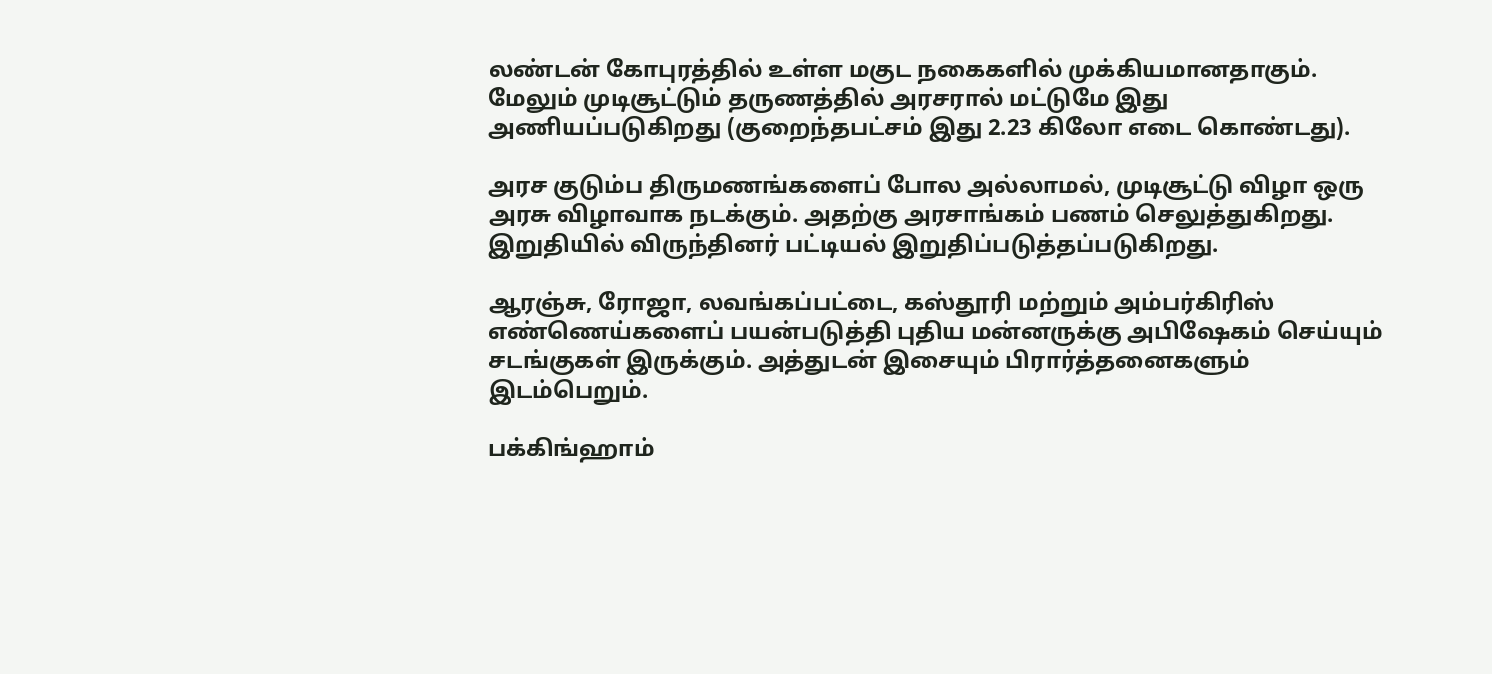லண்டன் கோபுரத்தில் உள்ள மகுட நகைகளில் முக்கியமானதாகும். மேலும் முடிசூட்டும் தருணத்தில் அரசரால் மட்டுமே இது அணியப்படுகிறது (குறைந்தபட்சம் இது 2.23 கிலோ எடை கொண்டது).

அரச குடும்ப திருமணங்களைப் போல அல்லாமல், முடிசூட்டு விழா ஒரு அரசு விழாவாக நடக்கும். அதற்கு அரசாங்கம் பணம் செலுத்துகிறது. இறுதியில் விருந்தினர் பட்டியல் இறுதிப்படுத்தப்படுகிறது.

ஆரஞ்சு, ரோஜா, லவங்கப்பட்டை, கஸ்தூரி மற்றும் அம்பர்கிரிஸ் எண்ணெய்களைப் பயன்படுத்தி புதிய மன்னருக்கு அபிஷேகம் செய்யும் சடங்குகள் இருக்கும். அத்துடன் இசையும் பிரார்த்தனைகளும் இடம்பெறும்.

பக்கிங்ஹாம்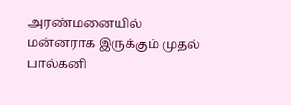அரண்மனையில் மன்னராக இருக்கும் முதல் பால்கனி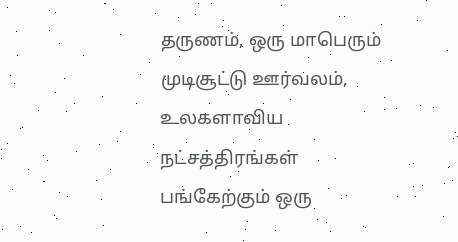தருணம், ஒரு மாபெரும் முடிசூட்டு ஊர்வலம், உலகளாவிய நட்சத்திரங்கள் பங்கேற்கும் ஒரு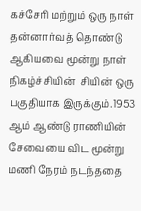கச்சேரி மற்றும் ஒரு நாள் தன்னார்வத் தொண்டு ஆகியவை மூன்று நாள் நிகழ்ச்சியின்  சியின் ஒரு பகுதியாக இருக்கும்.1953 ஆம் ஆண்டு ராணியின் சேவையை விட மூன்று மணி நேரம் நடந்ததை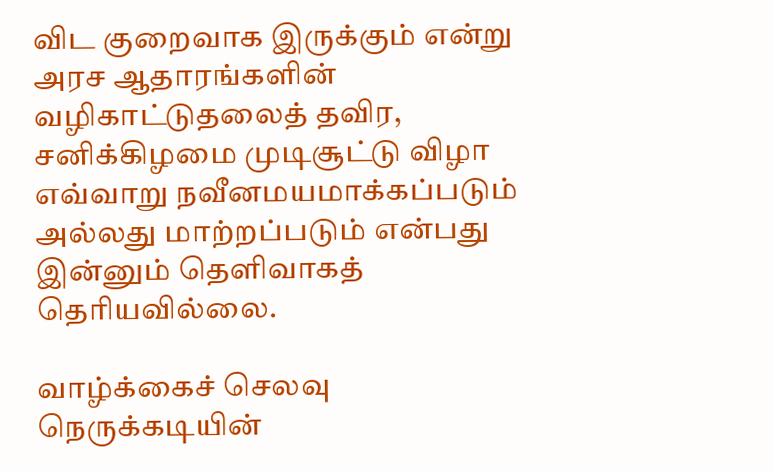விட குறைவாக இருக்கும் என்று அரச ஆதாரங்களின் வழிகாட்டுதலைத் தவிர, சனிக்கிழமை முடிசூட்டு விழா எவ்வாறு நவீனமயமாக்கப்படும் அல்லது மாற்றப்படும் என்பது இன்னும் தெளிவாகத் தெரியவில்லை.

வாழ்க்கைச் செலவு நெருக்கடியின்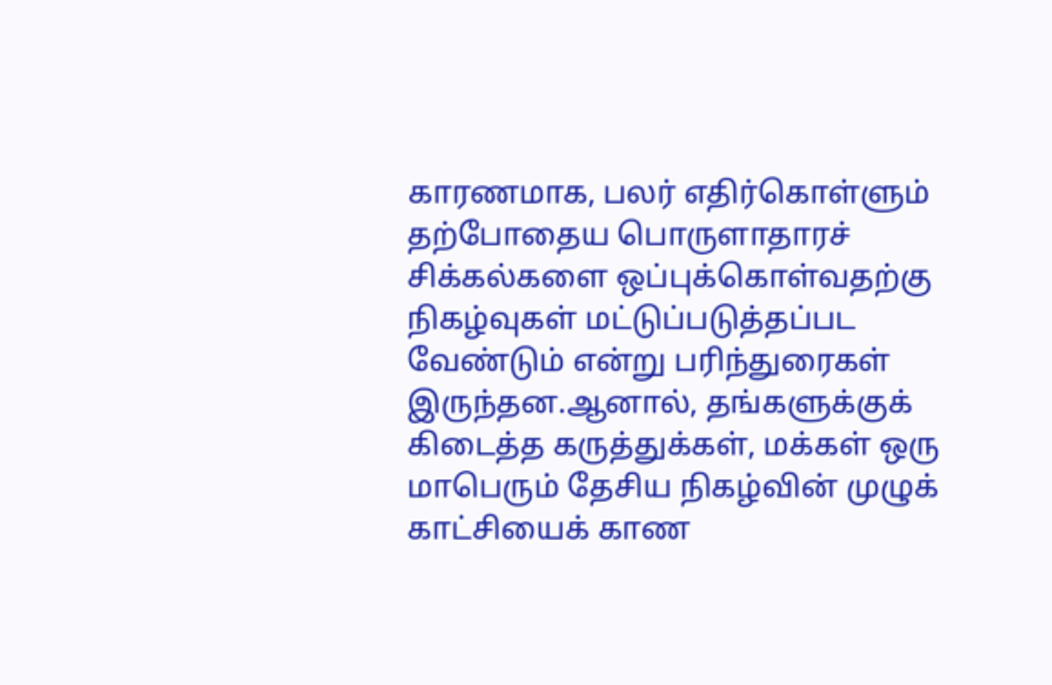காரணமாக, பலர் எதிர்கொள்ளும் தற்போதைய பொருளாதாரச் சிக்கல்களை ஒப்புக்கொள்வதற்கு நிகழ்வுகள் மட்டுப்படுத்தப்பட   வேண்டும் என்று பரிந்துரைகள் இருந்தன.ஆனால், தங்களுக்குக் கிடைத்த கருத்துக்கள், மக்கள் ஒரு மாபெரும் தேசிய நிகழ்வின் முழுக் காட்சியைக் காண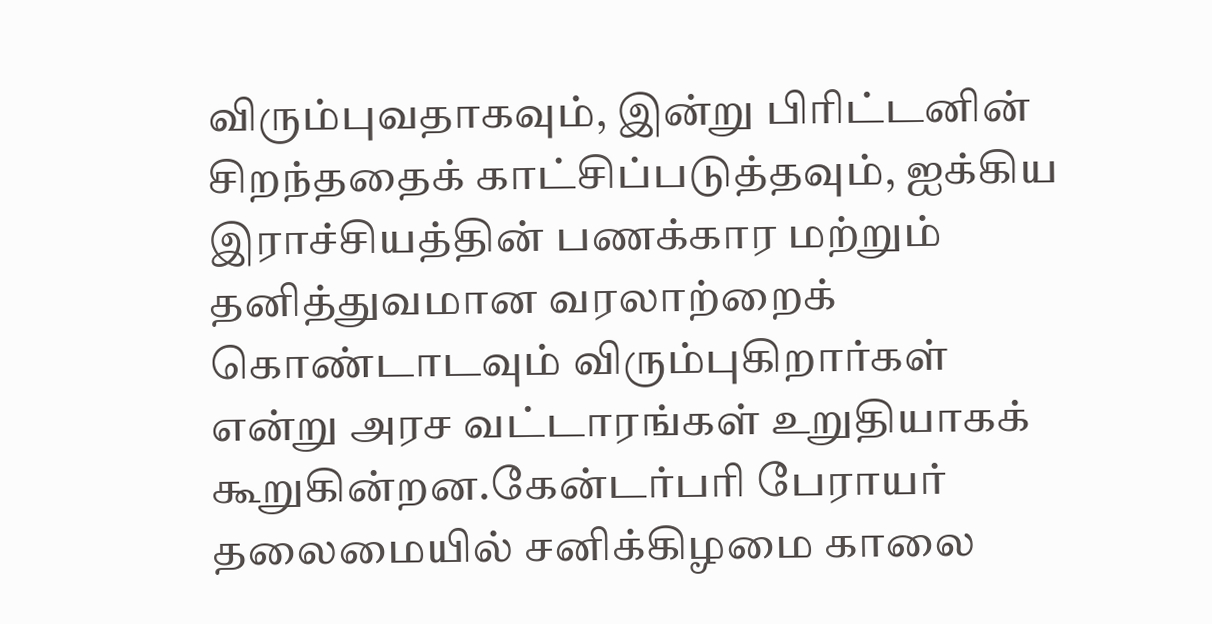விரும்புவதாகவும், இன்று பிரிட்டனின் சிறந்ததைக் காட்சிப்படுத்தவும், ஐக்கிய இராச்சியத்தின் பணக்கார மற்றும் தனித்துவமான வரலாற்றைக் கொண்டாடவும் விரும்புகிறார்கள் என்று அரச வட்டாரங்கள் உறுதியாகக் கூறுகின்றன.கேன்டர்பரி பேராயர் தலைமையில் சனிக்கிழமை காலை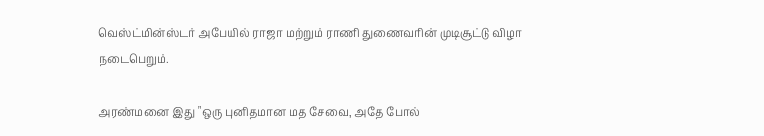வெஸ்ட்மின்ஸ்டர் அபேயில் ராஜா மற்றும் ராணி துணைவரின் முடிசூட்டு விழா நடைபெறும்.

அரண்மனை இது "ஒரு புனிதமான மத சேவை, அதே போல்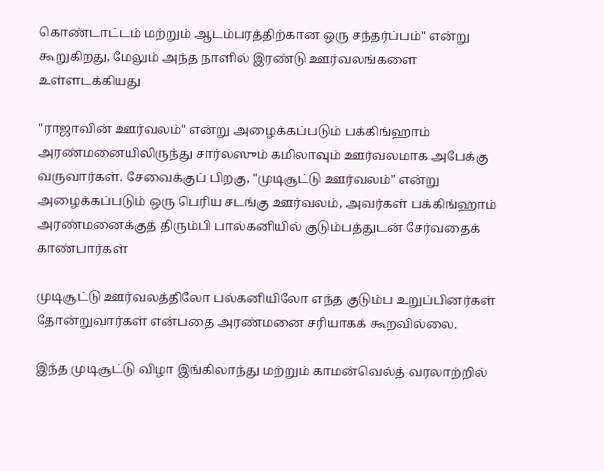கொண்டாட்டம் மற்றும் ஆடம்பரத்திற்கான ஒரு சந்தர்ப்பம்" என்று கூறுகிறது, மேலும் அந்த நாளில் இரண்டு ஊர்வலங்களை உள்ளடக்கியது

"ராஜாவின் ஊர்வலம்" என்று அழைக்கப்படும் பக்கிங்ஹாம் அரண்மனையிலிருந்து சார்லஸும் கமிலாவும் ஊர்வலமாக அபேக்கு வருவார்கள். சேவைக்குப் பிறகு, "முடிசூட்டு ஊர்வலம்" என்று அழைக்கப்படும் ஒரு பெரிய சடங்கு ஊர்வலம், அவர்கள் பக்கிங்ஹாம் அரண்மனைக்குத் திரும்பி பால்கனியில் குடும்பத்துடன் சேர்வதைக் காண்பார்கள்

முடிசூட்டு ஊர்வலத்திலோ பல்கனியிலோ எந்த குடும்ப உறுப்பினர்கள் தோன்றுவார்கள் என்பதை அரண்மனை சரியாகக் கூறவில்லை.

இந்த முடிசூட்டு விழா இங்கிலாந்து மற்றும் காமன்வெல்த் வரலாற்றில்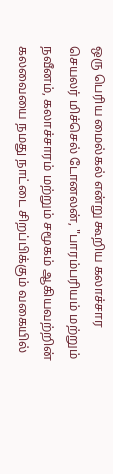ஒரு பெரிய மைல்கல் என்று கூறிய கலாச்சார செயலர் மிச்செல் டோனலன், "பாரம்பரியம் மற்றும் நவீனம், கலாச்சாரம் மற்றும் சமூகம் ஆகியவற்றின் கலவையை நமது நாட்டை சிறப்பிக்கும் வகையில்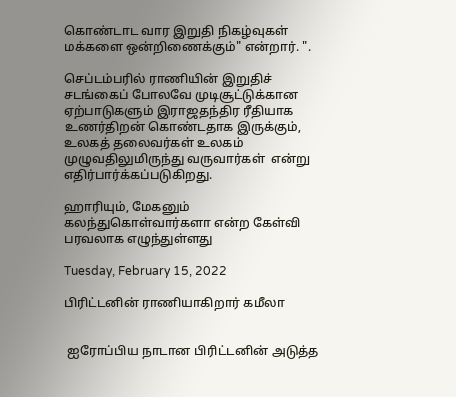கொண்டாட வார இறுதி நிகழ்வுகள் மக்களை ஒன்றிணைக்கும்" என்றார். ".

செப்டம்பரில் ராணியின் இறுதிச் சடங்கைப் போலவே முடிசூட்டுக்கான ஏற்பாடுகளும் இராஜதந்திர ரீதியாக உணர்திறன் கொண்டதாக இருக்கும், உலகத் தலைவர்கள் உலகம் முழுவதிலுமிருந்து வருவார்கள்  என்று எதிர்பார்க்கப்படுகிறது.

ஹாரியும், மேகனும்  கலந்துகொள்வார்களா என்ற கேள்வி பரவலாக எழுந்துள்ளது

Tuesday, February 15, 2022

பிரிட்டனின் ராணியாகிறார் கமீலா


 ஐரோப்பிய நாடான பிரிட்டனின் அடுத்த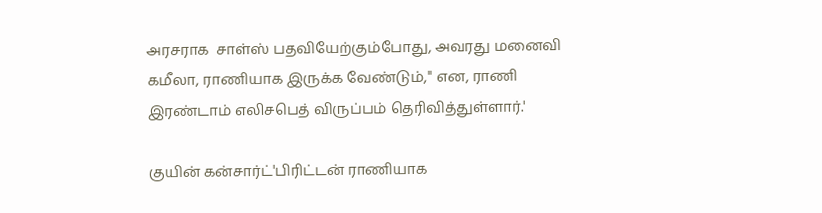அரசராக  சாள்ஸ் பதவியேற்கும்போது, அவரது மனைவி கமீலா, ராணியாக இருக்க வேண்டும்,'' என, ராணி இரண்டாம் எலிசபெத் விருப்பம் தெரிவித்துள்ளார்.'

குயின் கன்சார்ட்'பிரிட்டன் ராணியாக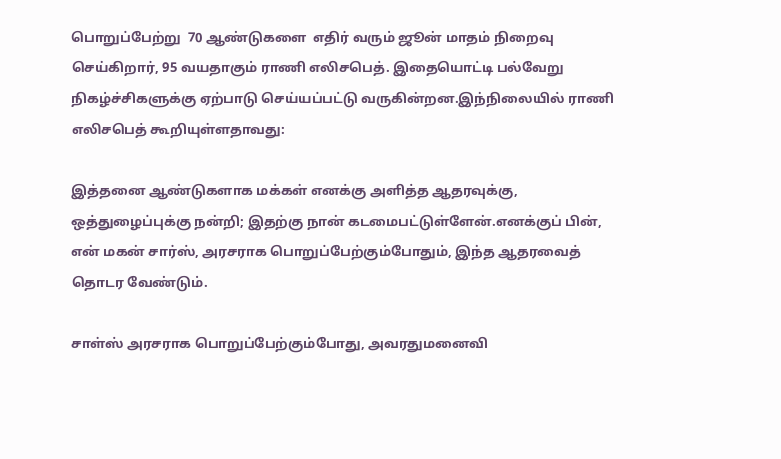பொறுப்பேற்று  70 ஆண்டுகளை  எதிர் வரும் ஜூன் மாதம் நிறைவு செய்கிறார், 95 வயதாகும் ராணி எலிசபெத். இதையொட்டி பல்வேறு நிகழ்ச்சிகளுக்கு ஏற்பாடு செய்யப்பட்டு வருகின்றன.இந்நிலையில் ராணி எலிசபெத் கூறியுள்ளதாவது:

இத்தனை ஆண்டுகளாக மக்கள் எனக்கு அளித்த ஆதரவுக்கு, ஒத்துழைப்புக்கு நன்றி; இதற்கு நான் கடமைபட்டுள்ளேன்.எனக்குப் பின், என் மகன் சார்ஸ், அரசராக பொறுப்பேற்கும்போதும், இந்த ஆதரவைத் தொடர வேண்டும்.

சாள்ஸ் அரசராக பொறுப்பேற்கும்போது, அவரதுமனைவி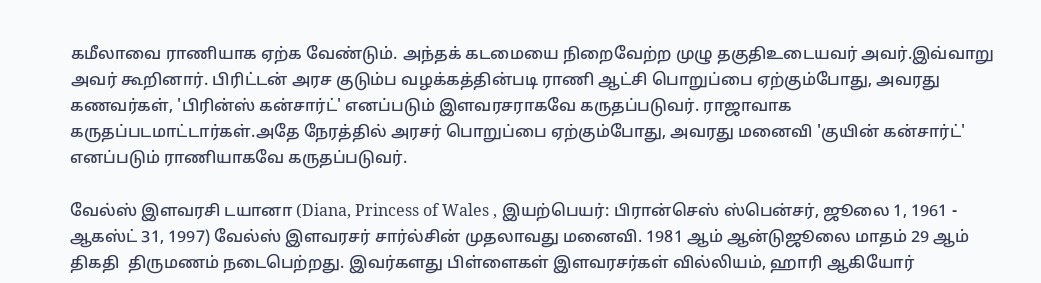கமீலாவை ராணியாக ஏற்க வேண்டும். அந்தக் கடமையை நிறைவேற்ற முழு தகுதிஉடையவர் அவர்.இவ்வாறு அவர் கூறினார். பிரிட்டன் அரச குடும்ப வழக்கத்தின்படி ராணி ஆட்சி பொறுப்பை ஏற்கும்போது, அவரது கணவர்கள், 'பிரின்ஸ் கன்சார்ட்' எனப்படும் இளவரசராகவே கருதப்படுவர். ராஜாவாக கருதப்படமாட்டார்கள்.அதே நேரத்தில் அரசர் பொறுப்பை ஏற்கும்போது, அவரது மனைவி 'குயின் கன்சார்ட்' எனப்படும் ராணியாகவே கருதப்படுவர்.

வேல்ஸ் இளவரசி டயானா (Diana, Princess of Wales , இயற்பெயர்: பிரான்செஸ் ஸ்பென்சர், ஜூலை 1, 1961 - ஆகஸ்ட் 31, 1997) வேல்ஸ் இளவரசர் சார்ல்சின் முதலாவது மனைவி. 1981 ஆம் ஆன்டுஜூலை மாதம் 29 ஆம் திகதி  திருமணம் நடைபெற்றது. இவர்களது பிள்ளைகள் இளவரசர்கள் வில்லியம், ஹாரி ஆகியோர்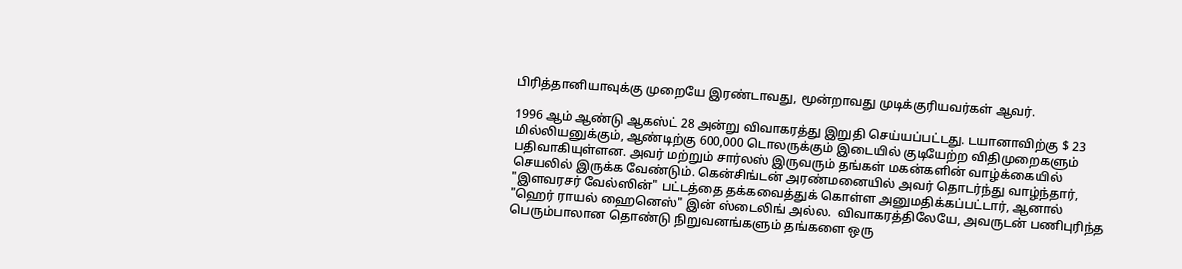பிரித்தானியாவுக்கு முறையே இரண்டாவது, மூன்றாவது முடிக்குரியவர்கள் ஆவர்.

1996 ஆம் ஆண்டு ஆகஸ்ட் 28 அன்று விவாகரத்து இறுதி செய்யப்பட்டது. டயானாவிற்கு $ 23 மில்லியனுக்கும், ஆண்டிற்கு 600,000 டொலருக்கும் இடையில் குடியேற்ற விதிமுறைகளும் பதிவாகியுள்ளன. அவர் மற்றும் சார்லஸ் இருவரும் தங்கள் மகன்களின் வாழ்க்கையில் செயலில் இருக்க வேண்டும். கென்சிங்டன் அரண்மனையில் அவர் தொடர்ந்து வாழ்ந்தார், "இளவரசர் வேல்ஸின்" பட்டத்தை தக்கவைத்துக் கொள்ள அனுமதிக்கப்பட்டார், ஆனால் "ஹெர் ராயல் ஹைனெஸ்" இன் ஸ்டைலிங் அல்ல.  விவாகரத்திலேயே, அவருடன் பணிபுரிந்த பெரும்பாலான தொண்டு நிறுவனங்களும் தங்களை ஒரு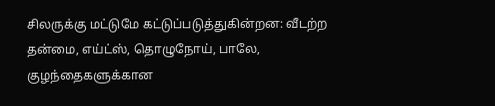சிலருக்கு மட்டுமே கட்டுப்படுத்துகின்றன: வீடற்ற தன்மை, எய்ட்ஸ், தொழுநோய், பாலே, குழந்தைகளுக்கான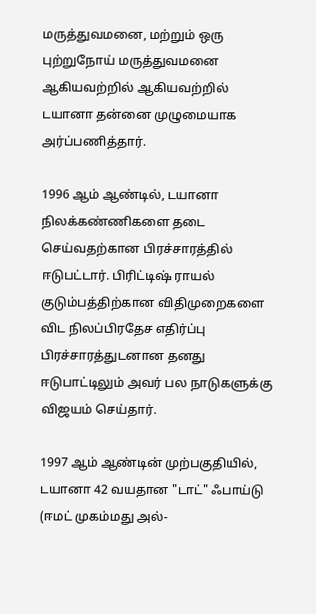மருத்துவமனை, மற்றும் ஒரு புற்றுநோய் மருத்துவமனை ஆகியவற்றில் ஆகியவற்றில் டயானா தன்னை முழுமையாக அர்ப்பணித்தார்.

1996 ஆம் ஆண்டில், டயானா நிலக்கண்ணிகளை தடை செய்வதற்கான பிரச்சாரத்தில் ஈடுபட்டார். பிரிட்டிஷ் ராயல் குடும்பத்திற்கான விதிமுறைகளை விட நிலப்பிரதேச எதிர்ப்பு பிரச்சாரத்துடனான தனது ஈடுபாட்டிலும் அவர் பல நாடுகளுக்கு விஜயம் செய்தார்.

1997 ஆம் ஆண்டின் முற்பகுதியில், டயானா 42 வயதான "டாட்" ஃபாய்டு (ஈமட் முகம்மது அல்-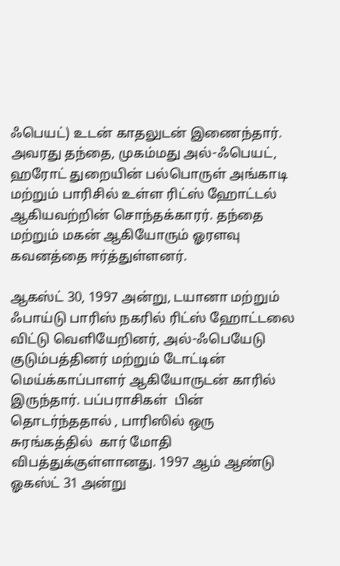ஃபெயட்) உடன் காதலுடன் இணைந்தார். அவரது தந்தை, முகம்மது அல்-ஃபெயட், ஹரோட் துறையின் பல்பொருள் அங்காடி மற்றும் பாரிசில் உள்ள ரிட்ஸ் ஹோட்டல் ஆகியவற்றின் சொந்தக்காரர். தந்தை மற்றும் மகன் ஆகியோரும் ஓரளவு கவனத்தை ஈர்த்துள்ளனர்.

ஆகஸ்ட் 30, 1997 அன்று, டயானா மற்றும் ஃபாய்டு பாரிஸ் நகரில் ரிட்ஸ் ஹோட்டலை விட்டு வெளியேறினர், அல்-ஃபெயேடு குடும்பத்தினர் மற்றும் டோட்டின் மெய்க்காப்பாளர் ஆகியோருடன் காரில் இருந்தார். பப்பராசிகள்  பின் தொடர்ந்ததால் , பாரிஸில் ஒரு சுரங்கத்தில்  கார் மோதி விபத்துக்குள்ளானது. 1997 ஆம் ஆண்டு ஓகஸ்ட் 31 அன்று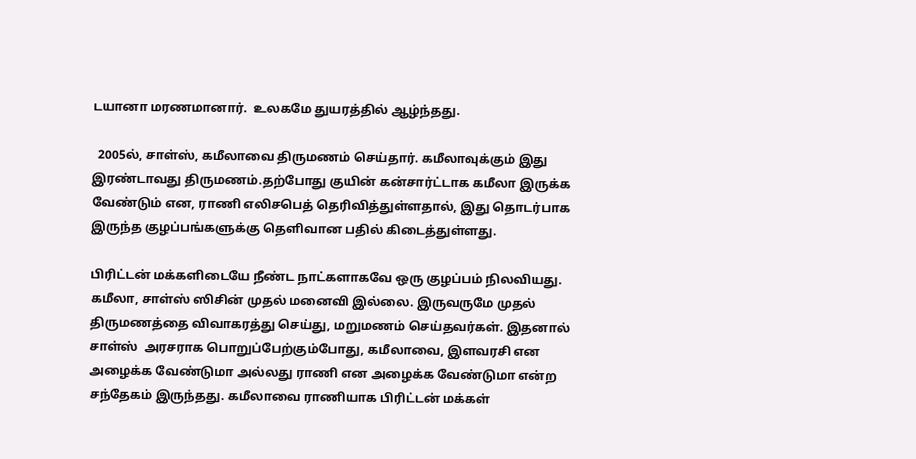டயானா மரணமானார்.  உலகமே துயரத்தில் ஆழ்ந்தது.

  2005ல், சாள்ஸ், கமீலாவை திருமணம் செய்தார். கமீலாவுக்கும் இது இரண்டாவது திருமணம்.தற்போது குயின் கன்சார்ட்டாக கமீலா இருக்க வேண்டும் என, ராணி எலிசபெத் தெரிவித்துள்ளதால், இது தொடர்பாக இருந்த குழப்பங்களுக்கு தெளிவான பதில் கிடைத்துள்ளது.

பிரிட்டன் மக்களிடையே நீண்ட நாட்களாகவே ஒரு குழப்பம் நிலவியது. கமீலா, சாள்ஸ் ஸிசின் முதல் மனைவி இல்லை. இருவருமே முதல் திருமணத்தை விவாகரத்து செய்து, மறுமணம் செய்தவர்கள். இதனால் சாள்ஸ்  அரசராக பொறுப்பேற்கும்போது, கமீலாவை, இளவரசி என அழைக்க வேண்டுமா அல்லது ராணி என அழைக்க வேண்டுமா என்ற சந்தேகம் இருந்தது. கமீலாவை ராணியாக பிரிட்டன் மக்கள்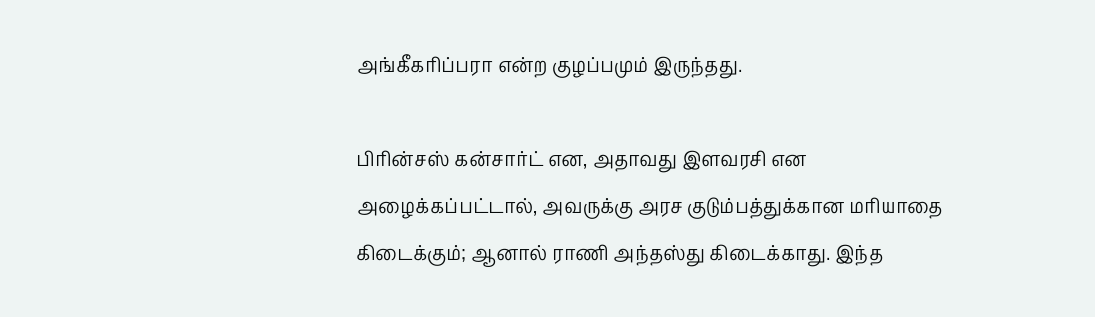அங்கீகரிப்பரா என்ற குழப்பமும் இருந்தது.

பிரின்சஸ் கன்சார்ட் என, அதாவது இளவரசி என அழைக்கப்பட்டால், அவருக்கு அரச குடும்பத்துக்கான மரியாதை கிடைக்கும்; ஆனால் ராணி அந்தஸ்து கிடைக்காது. இந்த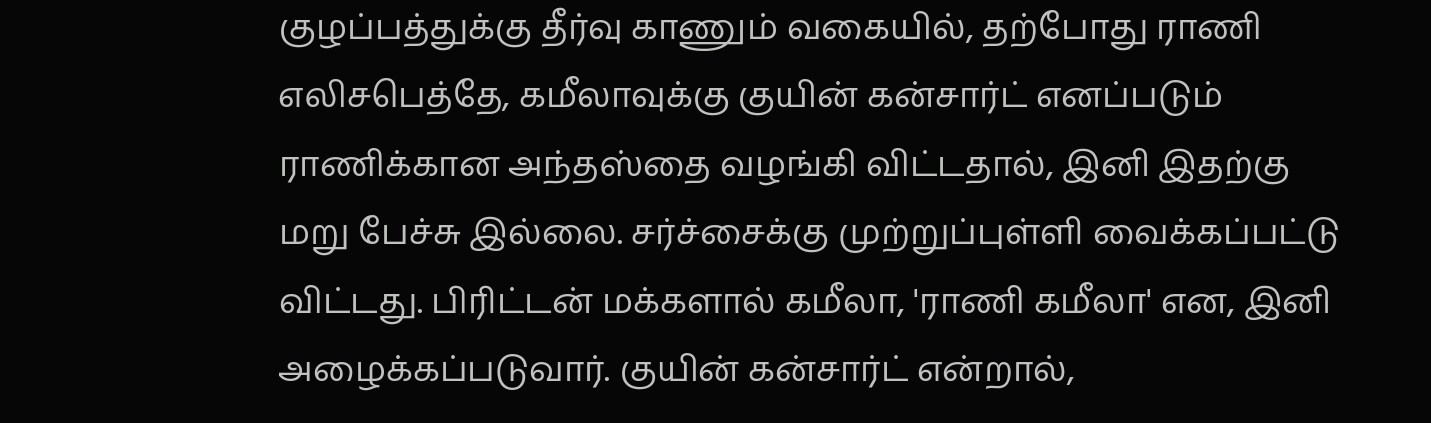குழப்பத்துக்கு தீர்வு காணும் வகையில், தற்போது ராணி எலிசபெத்தே, கமீலாவுக்கு குயின் கன்சார்ட் எனப்படும் ராணிக்கான அந்தஸ்தை வழங்கி விட்டதால், இனி இதற்கு மறு பேச்சு இல்லை. சர்ச்சைக்கு முற்றுப்புள்ளி வைக்கப்பட்டு விட்டது. பிரிட்டன் மக்களால் கமீலா, 'ராணி கமீலா' என, இனி அழைக்கப்படுவார். குயின் கன்சார்ட் என்றால்,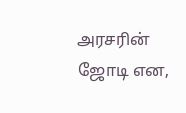அரசரின் ஜோடி என,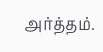அர்த்தம்.